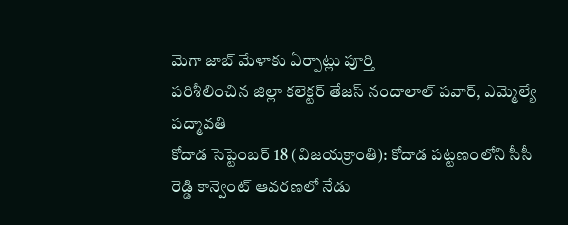మెగా జాబ్ మేళాకు ఏర్పాట్లు పూర్తి
పరిశీలించిన జిల్లా కలెక్టర్ తేజస్ నందాలాల్ పవార్, ఎమ్మెల్యే పద్మావతి
కోదాడ సెప్టెంబర్ 18 (విజయక్రాంతి): కోదాడ పట్టణంలోని సీసీ రెడ్డి కాన్వెంట్ ఆవరణలో నేడు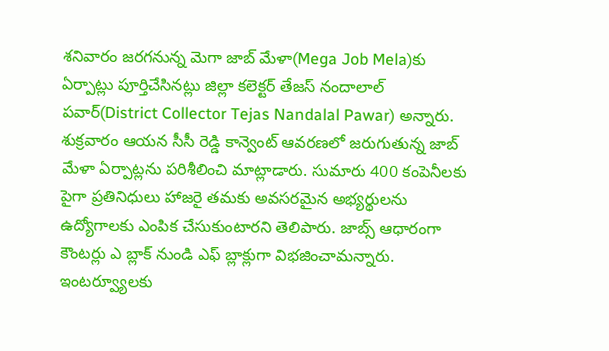శనివారం జరగనున్న మెగా జాబ్ మేళా(Mega Job Mela)కు ఏర్పాట్లు పూర్తిచేసినట్లు జిల్లా కలెక్టర్ తేజస్ నందాలాల్ పవార్(District Collector Tejas Nandalal Pawar) అన్నారు. శుక్రవారం ఆయన సీసీ రెడ్డి కాన్వెంట్ ఆవరణలో జరుగుతున్న జాబ్ మేళా ఏర్పాట్లను పరిశీలించి మాట్లాడారు. సుమారు 400 కంపెనీలకు పైగా ప్రతినిధులు హాజరై తమకు అవసరమైన అభ్యర్థులను ఉద్యోగాలకు ఎంపిక చేసుకుంటారని తెలిపారు. జాబ్స్ ఆధారంగా కౌంటర్లు ఎ బ్లాక్ నుండి ఎఫ్ బ్లాక్లుగా విభజించామన్నారు.
ఇంటర్వ్యూలకు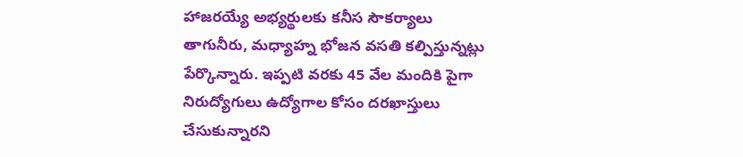హాజరయ్యే అభ్యర్థులకు కనీస సౌకర్యాలు తాగునీరు, మధ్యాహ్న భోజన వసతి కల్పిస్తున్నట్లు పేర్కొన్నారు. ఇప్పటి వరకు 45 వేల మందికి పైగా నిరుద్యోగులు ఉద్యోగాల కోసం దరఖాస్తులు చేసుకున్నారని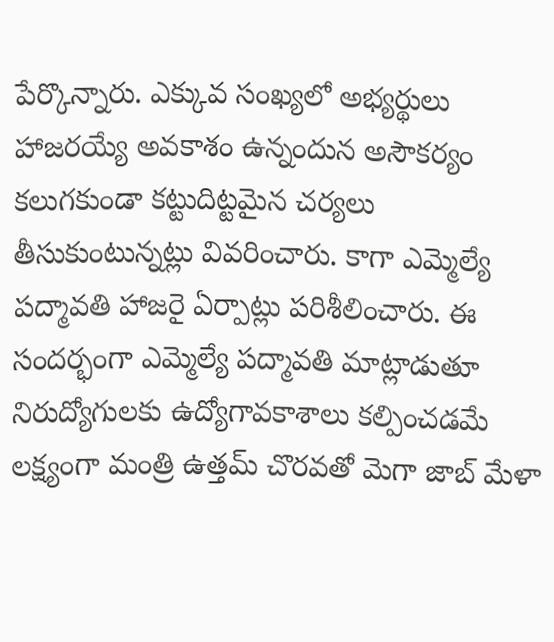పేర్కొన్నారు. ఎక్కువ సంఖ్యలో అభ్యర్థులు హాజరయ్యే అవకాశం ఉన్నందున అసౌకర్యం కలుగకుండా కట్టుదిట్టమైన చర్యలు తీసుకుంటున్నట్లు వివరించారు. కాగా ఎమ్మెల్యే పద్మావతి హాజరై ఏర్పాట్లు పరిశీలించారు. ఈ సందర్భంగా ఎమ్మెల్యే పద్మావతి మాట్లాడుతూ నిరుద్యోగులకు ఉద్యోగావకాశాలు కల్పించడమే లక్ష్యంగా మంత్రి ఉత్తమ్ చొరవతో మెగా జాబ్ మేళా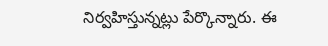నిర్వహిస్తున్నట్లు పేర్కొన్నారు. ఈ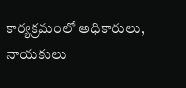కార్యక్రమంలో అధికారులు, నాయకులు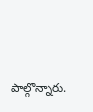పాల్గొన్నారు.